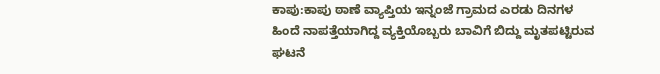ಕಾಪು:ಕಾಪು ಠಾಣೆ ವ್ಯಾಪ್ತಿಯ ಇನ್ನಂಜೆ ಗ್ರಾಮದ ಎರಡು ದಿನಗಳ ಹಿಂದೆ ನಾಪತ್ತೆಯಾಗಿದ್ದ ವ್ಯಕ್ತಿಯೊಬ್ಬರು ಬಾವಿಗೆ ಬಿದ್ದು ಮೃತಪಟ್ಟಿರುವ ಘಟನೆ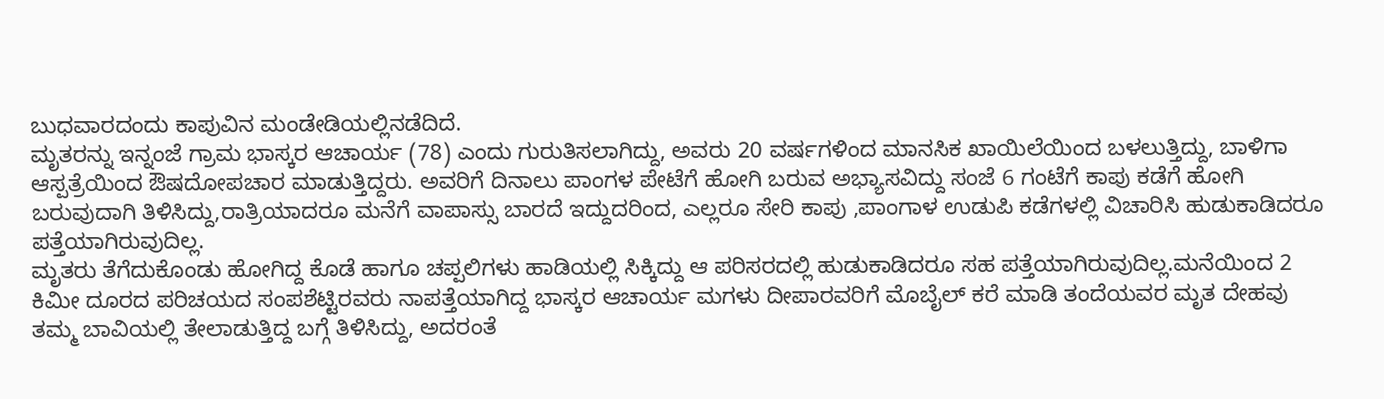ಬುಧವಾರದಂದು ಕಾಪುವಿನ ಮಂಡೇಡಿಯಲ್ಲಿನಡೆದಿದೆ.
ಮೃತರನ್ನು ಇನ್ನಂಜೆ ಗ್ರಾಮ ಭಾಸ್ಕರ ಆಚಾರ್ಯ (78) ಎಂದು ಗುರುತಿಸಲಾಗಿದ್ದು, ಅವರು 20 ವರ್ಷಗಳಿಂದ ಮಾನಸಿಕ ಖಾಯಿಲೆಯಿಂದ ಬಳಲುತ್ತಿದ್ದು, ಬಾಳಿಗಾ ಆಸ್ಪತ್ರೆಯಿಂದ ಔಷದೋಪಚಾರ ಮಾಡುತ್ತಿದ್ದರು. ಅವರಿಗೆ ದಿನಾಲು ಪಾಂಗಳ ಪೇಟೆಗೆ ಹೋಗಿ ಬರುವ ಅಭ್ಯಾಸವಿದ್ದು ಸಂಜೆ 6 ಗಂಟೆಗೆ ಕಾಪು ಕಡೆಗೆ ಹೋಗಿ ಬರುವುದಾಗಿ ತಿಳಿಸಿದ್ದು,ರಾತ್ರಿಯಾದರೂ ಮನೆಗೆ ವಾಪಾಸ್ಸು ಬಾರದೆ ಇದ್ದುದರಿಂದ, ಎಲ್ಲರೂ ಸೇರಿ ಕಾಪು ,ಪಾಂಗಾಳ ಉಡುಪಿ ಕಡೆಗಳಲ್ಲಿ ವಿಚಾರಿಸಿ ಹುಡುಕಾಡಿದರೂ ಪತ್ತೆಯಾಗಿರುವುದಿಲ್ಲ.
ಮೃತರು ತೆಗೆದುಕೊಂಡು ಹೋಗಿದ್ದ ಕೊಡೆ ಹಾಗೂ ಚಪ್ಪಲಿಗಳು ಹಾಡಿಯಲ್ಲಿ ಸಿಕ್ಕಿದ್ದು ಆ ಪರಿಸರದಲ್ಲಿ ಹುಡುಕಾಡಿದರೂ ಸಹ ಪತ್ತೆಯಾಗಿರುವುದಿಲ್ಲ.ಮನೆಯಿಂದ 2 ಕಿಮೀ ದೂರದ ಪರಿಚಯದ ಸಂಪಶೆಟ್ಟಿರವರು ನಾಪತ್ತೆಯಾಗಿದ್ದ ಭಾಸ್ಕರ ಆಚಾರ್ಯ ಮಗಳು ದೀಪಾರವರಿಗೆ ಮೊಬೈಲ್ ಕರೆ ಮಾಡಿ ತಂದೆಯವರ ಮೃತ ದೇಹವು ತಮ್ಮ ಬಾವಿಯಲ್ಲಿ ತೇಲಾಡುತ್ತಿದ್ದ ಬಗ್ಗೆ ತಿಳಿಸಿದ್ದು, ಅದರಂತೆ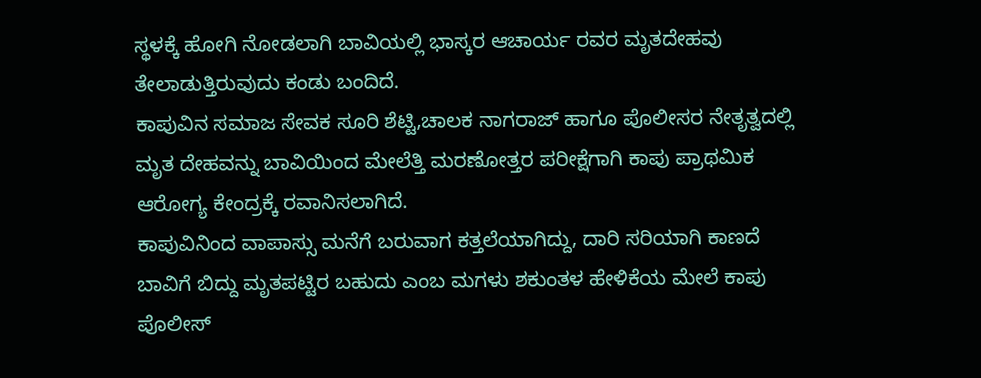ಸ್ಥಳಕ್ಕೆ ಹೋಗಿ ನೋಡಲಾಗಿ ಬಾವಿಯಲ್ಲಿ ಭಾಸ್ಕರ ಆಚಾರ್ಯ ರವರ ಮೃತದೇಹವು ತೇಲಾಡುತ್ತಿರುವುದು ಕಂಡು ಬಂದಿದೆ.
ಕಾಪುವಿನ ಸಮಾಜ ಸೇವಕ ಸೂರಿ ಶೆಟ್ಟಿ,ಚಾಲಕ ನಾಗರಾಜ್ ಹಾಗೂ ಪೊಲೀಸರ ನೇತೃತ್ವದಲ್ಲಿ ಮೃತ ದೇಹವನ್ನು ಬಾವಿಯಿಂದ ಮೇಲೆತ್ತಿ ಮರಣೋತ್ತರ ಪರೀಕ್ಷೆಗಾಗಿ ಕಾಪು ಪ್ರಾಥಮಿಕ ಆರೋಗ್ಯ ಕೇಂದ್ರಕ್ಕೆ ರವಾನಿಸಲಾಗಿದೆ.
ಕಾಪುವಿನಿಂದ ವಾಪಾಸ್ಸು ಮನೆಗೆ ಬರುವಾಗ ಕತ್ತಲೆಯಾಗಿದ್ದು, ದಾರಿ ಸರಿಯಾಗಿ ಕಾಣದೆ ಬಾವಿಗೆ ಬಿದ್ದು ಮೃತಪಟ್ಟಿರ ಬಹುದು ಎಂಬ ಮಗಳು ಶಕುಂತಳ ಹೇಳಿಕೆಯ ಮೇಲೆ ಕಾಪು ಪೊಲೀಸ್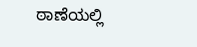ಠಾಣೆಯಲ್ಲಿ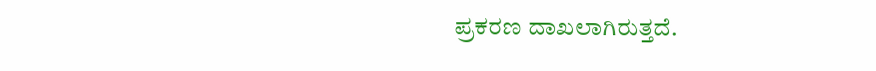ಪ್ರಕರಣ ದಾಖಲಾಗಿರುತ್ತದೆ.